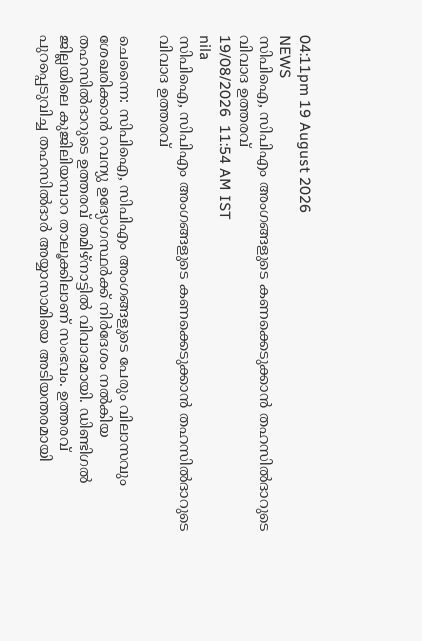04:11pm 19 August 2026
NEWS
സിപിഐ, സിപിഎം അംഗങ്ങളുടെ കണക്കെടുക്കാൻ തഹസിൽദാറുടെ വിവാദ ഉത്തരവ്
19/08/2026  11:54 AM IST
nila
സിപിഐ, സിപിഎം അംഗങ്ങളുടെ കണക്കെടുക്കാൻ തഹസിൽദാറുടെ വിവാദ ഉത്തരവ്

ചെന്നൈ: സിപിഐ, സിപിഎം അംഗങ്ങളുടെ പേരും വിലാസവും ശേഖരിക്കാൻ റവന്യു ഉദ്യോഗസ്ഥർക്ക് നിർദേശം നൽകിയ തഹസിൽദാറുടെ ഉത്തരവ് തമിഴ്നാട്ടിൽ വിവാദമായി. ഡിണ്ടിഗൽ ജില്ലയിലെ കുജിലിയമ്പാറ താലൂക്കിലാണ് സംഭവം. ഉത്തരവ് പുറപ്പെടുവിച്ച തഹസിൽദാർ അയ്യാസാമിയെ അടിയന്തരമായി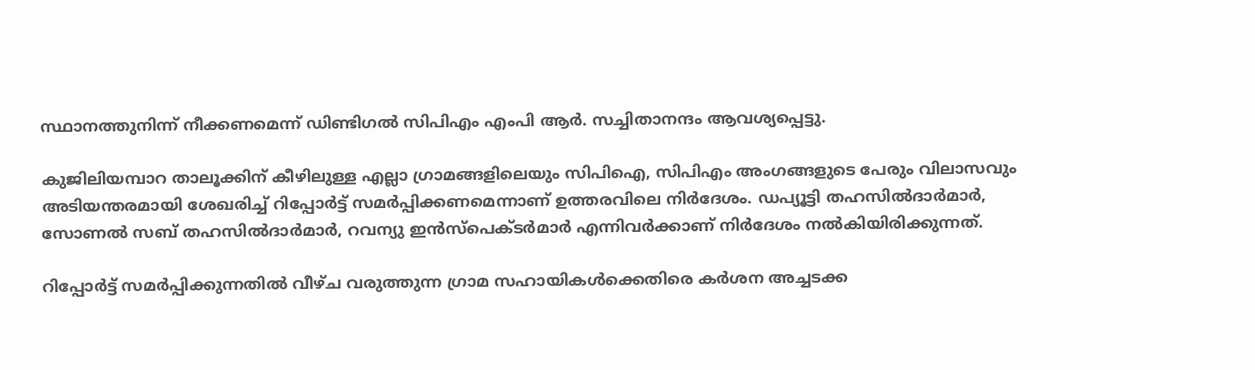സ്ഥാനത്തുനിന്ന് നീക്കണമെന്ന് ഡിണ്ടിഗൽ സിപിഎം എംപി ആർ. സച്ചിതാനന്ദം ആവശ്യപ്പെട്ടു.

കുജിലിയമ്പാറ താലൂക്കിന് കീഴിലുള്ള എല്ലാ ഗ്രാമങ്ങളിലെയും സിപിഐ, സിപിഎം അംഗങ്ങളുടെ പേരും വിലാസവും അടിയന്തരമായി ശേഖരിച്ച് റിപ്പോർട്ട് സമർപ്പിക്കണമെന്നാണ് ഉത്തരവിലെ നിർദേശം. ഡപ്യൂട്ടി തഹസിൽദാർമാർ, സോണൽ സബ് തഹസിൽദാർമാർ, റവന്യു ഇൻസ്പെക്ടർമാർ എന്നിവർക്കാണ് നിർദേശം നൽകിയിരിക്കുന്നത്.

റിപ്പോർട്ട് സമർപ്പിക്കുന്നതിൽ വീഴ്ച വരുത്തുന്ന ഗ്രാമ സഹായികൾക്കെതിരെ കർശന അച്ചടക്ക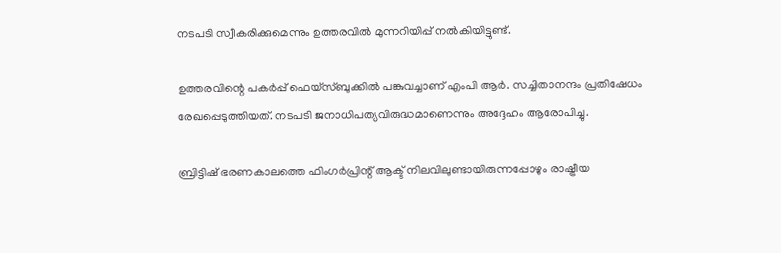നടപടി സ്വീകരിക്കുമെന്നും ഉത്തരവിൽ മുന്നറിയിപ്പ് നൽകിയിട്ടുണ്ട്.

ഉത്തരവിന്റെ പകർപ്പ് ഫെയ്സ്ബുക്കിൽ പങ്കുവച്ചാണ് എംപി ആർ. സച്ചിതാനന്ദം പ്രതിഷേധം രേഖപ്പെടുത്തിയത്. നടപടി ജനാധിപത്യവിരുദ്ധമാണെന്നും അദ്ദേഹം ആരോപിച്ചു.

ബ്രിട്ടിഷ് ഭരണകാലത്തെ ഫിംഗർപ്രിന്റ് ആക്ട് നിലവിലുണ്ടായിരുന്നപ്പോഴും രാഷ്ട്രീയ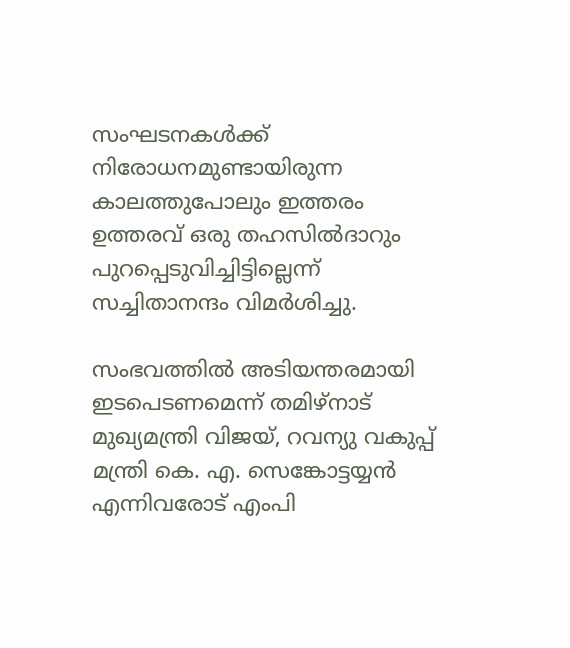സംഘടനകൾക്ക് നിരോധനമുണ്ടായിരുന്ന കാലത്തുപോലും ഇത്തരം ഉത്തരവ് ഒരു തഹസിൽദാറും പുറപ്പെടുവിച്ചിട്ടില്ലെന്ന് സച്ചിതാനന്ദം വിമർശിച്ചു.

സംഭവത്തിൽ അടിയന്തരമായി ഇടപെടണമെന്ന് തമിഴ്നാട് മുഖ്യമന്ത്രി വിജയ്, റവന്യു വകുപ്പ് മന്ത്രി കെ. എ. സെങ്കോട്ടയ്യൻ എന്നിവരോട് എംപി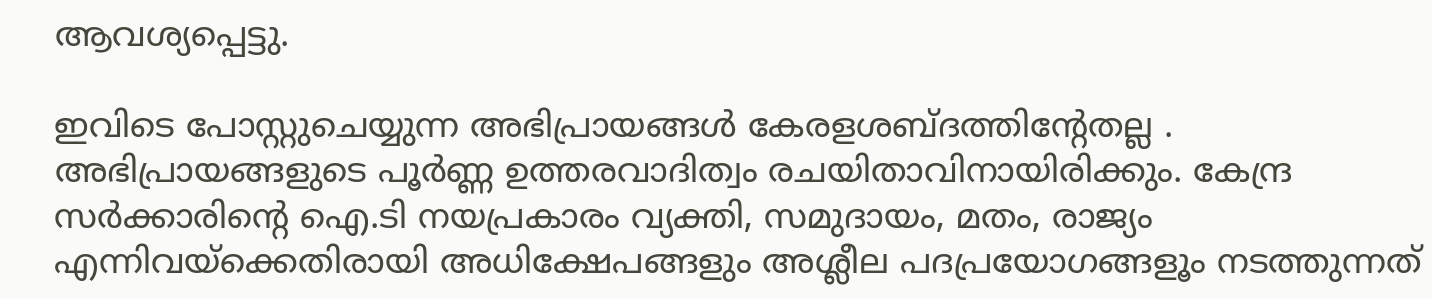ആവശ്യപ്പെട്ടു.

ഇവിടെ പോസ്റ്റുചെയ്യുന്ന അഭിപ്രായങ്ങള്‍ കേരളശബ്‌ദത്തിന്റേതല്ല . അഭിപ്രായങ്ങളുടെ പൂര്‍ണ്ണ ഉത്തരവാദിത്വം രചയിതാവിനായിരിക്കും. കേന്ദ്ര സർക്കാരിന്റെ ഐ.ടി നയപ്രകാരം വ്യക്തി, സമുദായം, മതം, രാജ്യം എന്നിവയ്ക്കെതിരായി അധിക്ഷേപങ്ങളും അശ്ലീല പദപ്രയോഗങ്ങളൂം നടത്തുന്നത്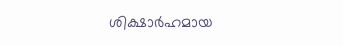ശിക്ഷാര്‍ഹമായ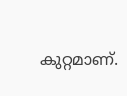കുറ്റമാണ്.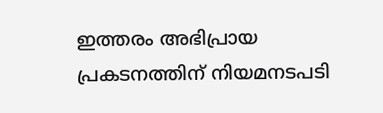ഇത്തരം അഭിപ്രായ പ്രകടനത്തിന് നിയമനടപടി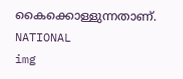കൈക്കൊള്ളുന്നതാണ്.
NATIONAL
img